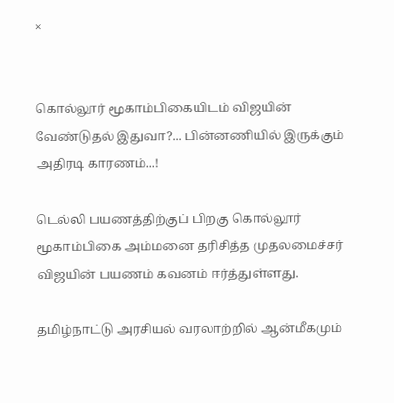×


கொல்லூர் மூகாம்பிகையிடம் விஜயின் வேண்டுதல் இதுவா?... பின்னணியில் இருக்கும் அதிரடி காரணம்...!

டெல்லி பயணத்திற்குப் பிறகு கொல்லூர் மூகாம்பிகை அம்மனை தரிசித்த முதலமைச்சர் விஜயின் பயணம் கவனம் ஈர்த்துள்ளது.

தமிழ்நாட்டு அரசியல் வரலாற்றில் ஆன்மீகமும்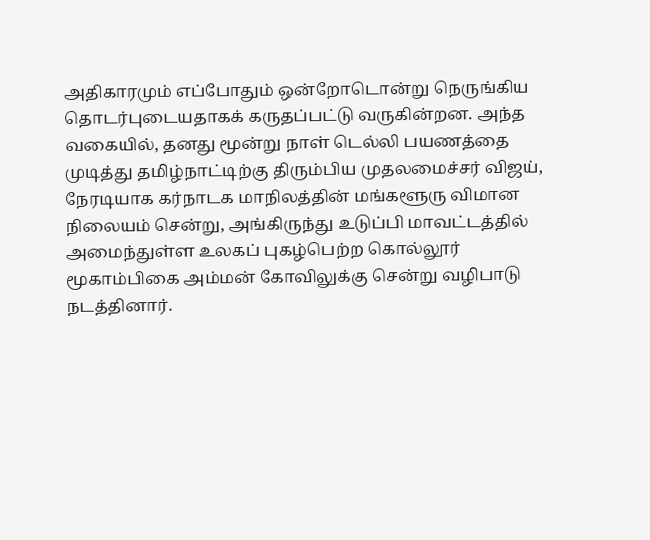அதிகாரமும் எப்போதும் ஒன்றோடொன்று நெருங்கிய தொடர்புடையதாகக் கருதப்பட்டு வருகின்றன. அந்த வகையில், தனது மூன்று நாள் டெல்லி பயணத்தை முடித்து தமிழ்நாட்டிற்கு திரும்பிய முதலமைச்சர் விஜய், நேரடியாக கர்நாடக மாநிலத்தின் மங்களூரு விமான நிலையம் சென்று, அங்கிருந்து உடுப்பி மாவட்டத்தில் அமைந்துள்ள உலகப் புகழ்பெற்ற கொல்லூர் மூகாம்பிகை அம்மன் கோவிலுக்கு சென்று வழிபாடு நடத்தினார்.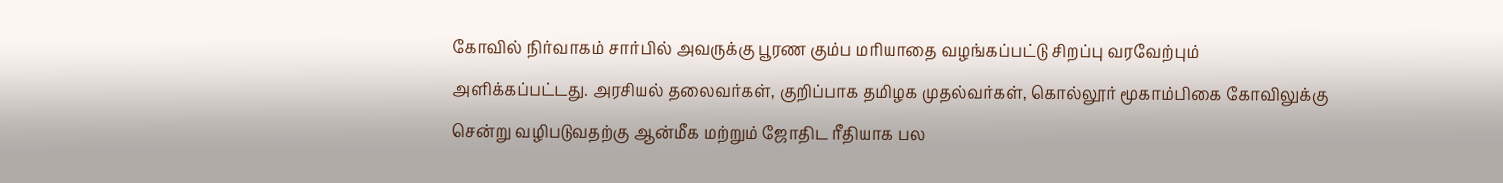கோவில் நிர்வாகம் சார்பில் அவருக்கு பூரண கும்ப மரியாதை வழங்கப்பட்டு சிறப்பு வரவேற்பும் அளிக்கப்பட்டது. அரசியல் தலைவர்கள், குறிப்பாக தமிழக முதல்வர்கள், கொல்லூர் மூகாம்பிகை கோவிலுக்கு சென்று வழிபடுவதற்கு ஆன்மீக மற்றும் ஜோதிட ரீதியாக பல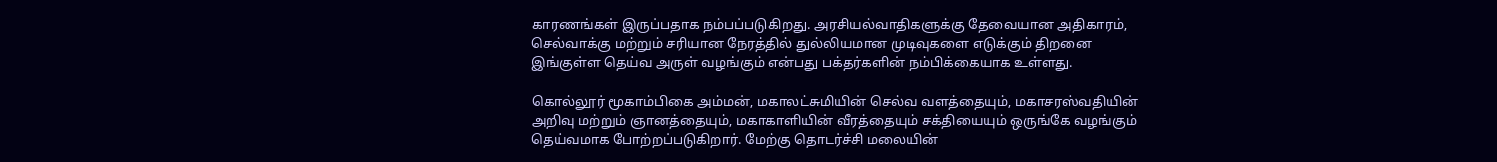காரணங்கள் இருப்பதாக நம்பப்படுகிறது. அரசியல்வாதிகளுக்கு தேவையான அதிகாரம், செல்வாக்கு மற்றும் சரியான நேரத்தில் துல்லியமான முடிவுகளை எடுக்கும் திறனை இங்குள்ள தெய்வ அருள் வழங்கும் என்பது பக்தர்களின் நம்பிக்கையாக உள்ளது.

கொல்லூர் மூகாம்பிகை அம்மன், மகாலட்சுமியின் செல்வ வளத்தையும், மகாசரஸ்வதியின் அறிவு மற்றும் ஞானத்தையும், மகாகாளியின் வீரத்தையும் சக்தியையும் ஒருங்கே வழங்கும் தெய்வமாக போற்றப்படுகிறார். மேற்கு தொடர்ச்சி மலையின்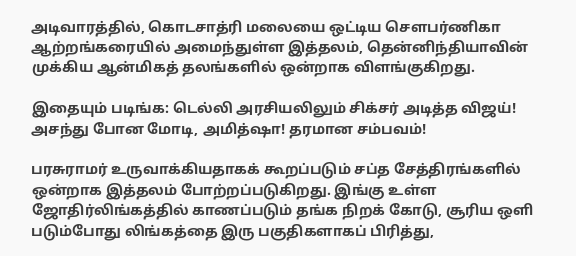அடிவாரத்தில், கொடசாத்ரி மலையை ஒட்டிய சௌபர்ணிகா ஆற்றங்கரையில் அமைந்துள்ள இத்தலம், தென்னிந்தியாவின் முக்கிய ஆன்மிகத் தலங்களில் ஒன்றாக விளங்குகிறது.

இதையும் படிங்க: டெல்லி அரசியலிலும் சிக்சர் அடித்த விஜய்! அசந்து போன மோடி, அமித்ஷா! தரமான சம்பவம்!

பரசுராமர் உருவாக்கியதாகக் கூறப்படும் சப்த சேத்திரங்களில் ஒன்றாக இத்தலம் போற்றப்படுகிறது. இங்கு உள்ள ஜோதிர்லிங்கத்தில் காணப்படும் தங்க நிறக் கோடு, சூரிய ஒளி படும்போது லிங்கத்தை இரு பகுதிகளாகப் பிரித்து,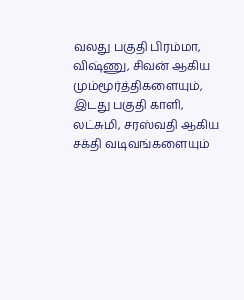வலது பகுதி பிரம்மா, விஷ்ணு, சிவன் ஆகிய மும்மூர்த்திகளையும், இடது பகுதி காளி, லட்சுமி, சரஸ்வதி ஆகிய சக்தி வடிவங்களையும்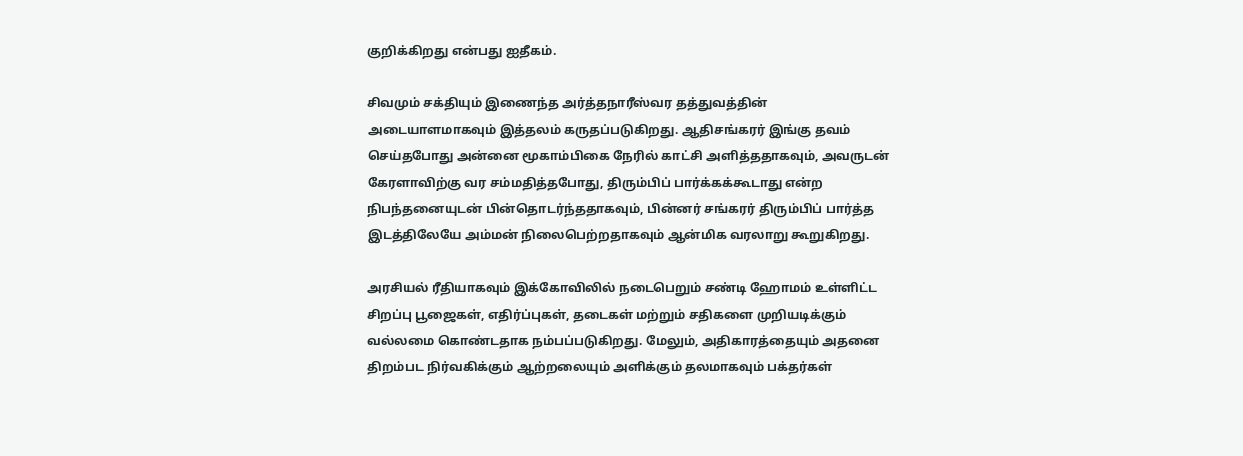குறிக்கிறது என்பது ஐதீகம்.

சிவமும் சக்தியும் இணைந்த அர்த்தநாரீஸ்வர தத்துவத்தின் அடையாளமாகவும் இத்தலம் கருதப்படுகிறது. ஆதிசங்கரர் இங்கு தவம் செய்தபோது அன்னை மூகாம்பிகை நேரில் காட்சி அளித்ததாகவும், அவருடன் கேரளாவிற்கு வர சம்மதித்தபோது, திரும்பிப் பார்க்கக்கூடாது என்ற நிபந்தனையுடன் பின்தொடர்ந்ததாகவும், பின்னர் சங்கரர் திரும்பிப் பார்த்த இடத்திலேயே அம்மன் நிலைபெற்றதாகவும் ஆன்மிக வரலாறு கூறுகிறது.

அரசியல் ரீதியாகவும் இக்கோவிலில் நடைபெறும் சண்டி ஹோமம் உள்ளிட்ட சிறப்பு பூஜைகள், எதிர்ப்புகள், தடைகள் மற்றும் சதிகளை முறியடிக்கும் வல்லமை கொண்டதாக நம்பப்படுகிறது. மேலும், அதிகாரத்தையும் அதனை திறம்பட நிர்வகிக்கும் ஆற்றலையும் அளிக்கும் தலமாகவும் பக்தர்கள்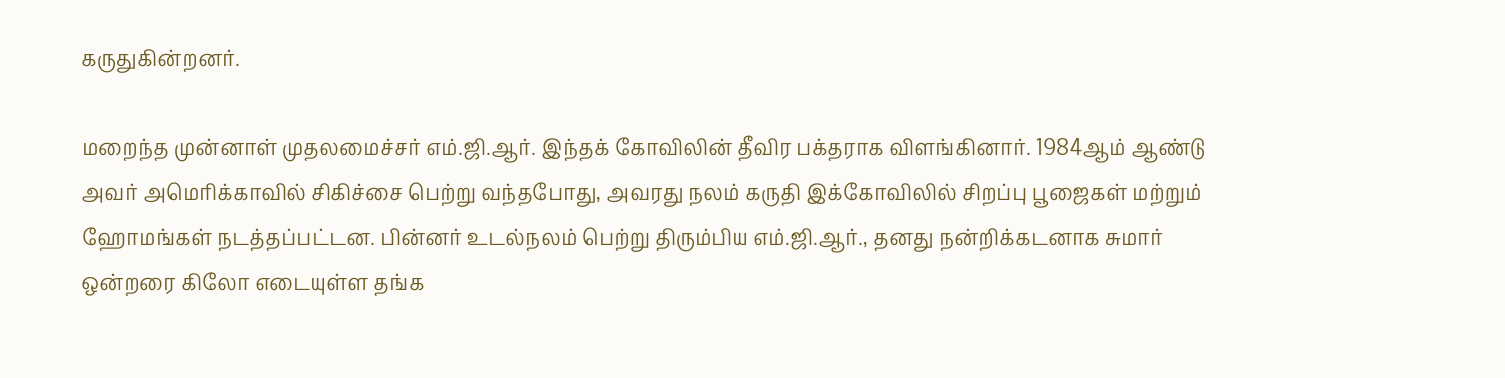கருதுகின்றனர்.

மறைந்த முன்னாள் முதலமைச்சர் எம்.ஜி.ஆர். இந்தக் கோவிலின் தீவிர பக்தராக விளங்கினார். 1984ஆம் ஆண்டு அவர் அமெரிக்காவில் சிகிச்சை பெற்று வந்தபோது, அவரது நலம் கருதி இக்கோவிலில் சிறப்பு பூஜைகள் மற்றும் ஹோமங்கள் நடத்தப்பட்டன. பின்னர் உடல்நலம் பெற்று திரும்பிய எம்.ஜி.ஆர்., தனது நன்றிக்கடனாக சுமார் ஒன்றரை கிலோ எடையுள்ள தங்க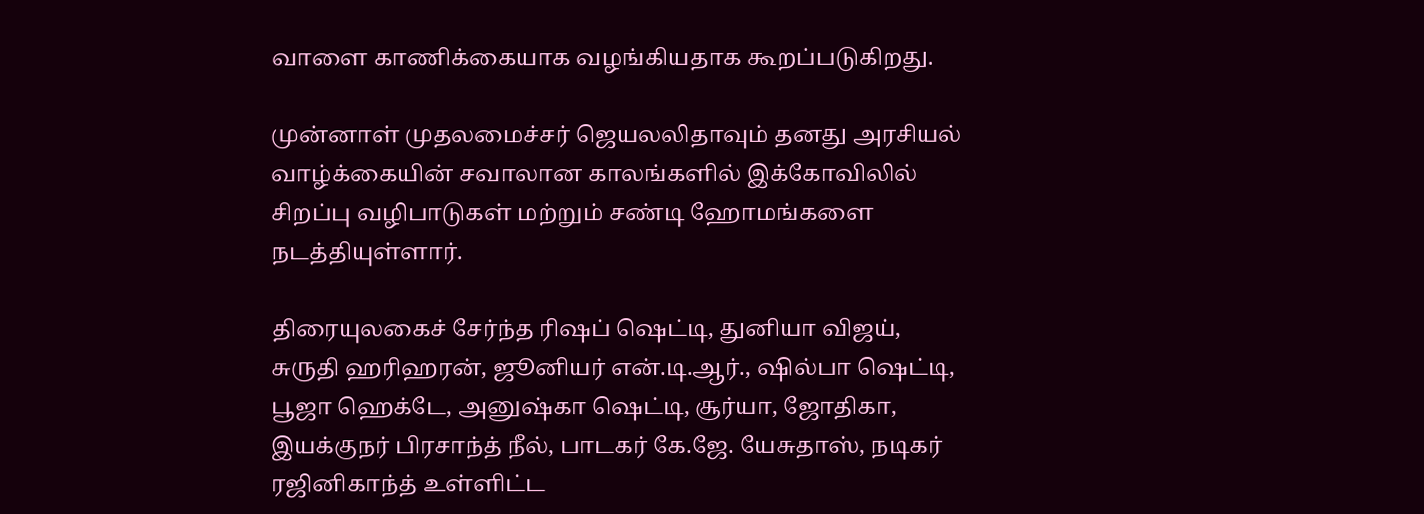வாளை காணிக்கையாக வழங்கியதாக கூறப்படுகிறது.

முன்னாள் முதலமைச்சர் ஜெயலலிதாவும் தனது அரசியல் வாழ்க்கையின் சவாலான காலங்களில் இக்கோவிலில் சிறப்பு வழிபாடுகள் மற்றும் சண்டி ஹோமங்களை நடத்தியுள்ளார்.

திரையுலகைச் சேர்ந்த ரிஷப் ஷெட்டி, துனியா விஜய், சுருதி ஹரிஹரன், ஜூனியர் என்.டி.ஆர்., ஷில்பா ஷெட்டி, பூஜா ஹெக்டே, அனுஷ்கா ஷெட்டி, சூர்யா, ஜோதிகா, இயக்குநர் பிரசாந்த் நீல், பாடகர் கே.ஜே. யேசுதாஸ், நடிகர் ரஜினிகாந்த் உள்ளிட்ட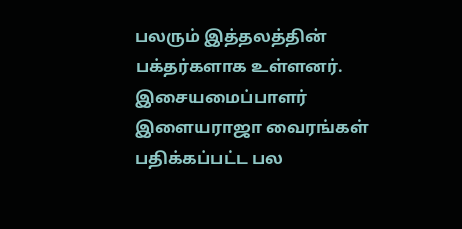பலரும் இத்தலத்தின் பக்தர்களாக உள்ளனர். இசையமைப்பாளர் இளையராஜா வைரங்கள் பதிக்கப்பட்ட பல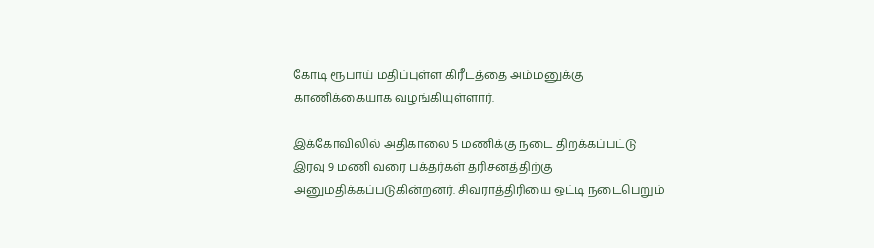கோடி ரூபாய் மதிப்புள்ள கிரீடத்தை அம்மனுக்கு காணிக்கையாக வழங்கியுள்ளார்.

இக்கோவிலில் அதிகாலை 5 மணிக்கு நடை திறக்கப்பட்டு இரவு 9 மணி வரை பக்தர்கள் தரிசனத்திற்கு அனுமதிக்கப்படுகின்றனர். சிவராத்திரியை ஒட்டி நடைபெறும்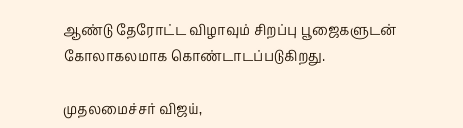ஆண்டு தேரோட்ட விழாவும் சிறப்பு பூஜைகளுடன் கோலாகலமாக கொண்டாடப்படுகிறது.

முதலமைச்சர் விஜய்,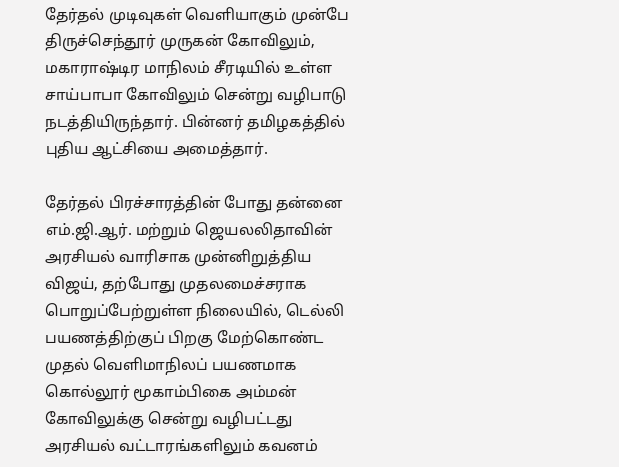தேர்தல் முடிவுகள் வெளியாகும் முன்பே திருச்செந்தூர் முருகன் கோவிலும், மகாராஷ்டிர மாநிலம் சீரடியில் உள்ள சாய்பாபா கோவிலும் சென்று வழிபாடு நடத்தியிருந்தார். பின்னர் தமிழகத்தில் புதிய ஆட்சியை அமைத்தார்.

தேர்தல் பிரச்சாரத்தின் போது தன்னை எம்.ஜி.ஆர். மற்றும் ஜெயலலிதாவின் அரசியல் வாரிசாக முன்னிறுத்திய விஜய், தற்போது முதலமைச்சராக பொறுப்பேற்றுள்ள நிலையில், டெல்லி பயணத்திற்குப் பிறகு மேற்கொண்ட முதல் வெளிமாநிலப் பயணமாக கொல்லூர் மூகாம்பிகை அம்மன் கோவிலுக்கு சென்று வழிபட்டது அரசியல் வட்டாரங்களிலும் கவனம்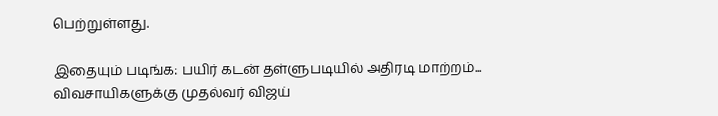பெற்றுள்ளது.

இதையும் படிங்க: பயிர் கடன் தள்ளுபடியில் அதிரடி மாற்றம்... விவசாயிகளுக்கு முதல்வர் விஜய்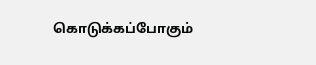கொடுக்கப்போகும்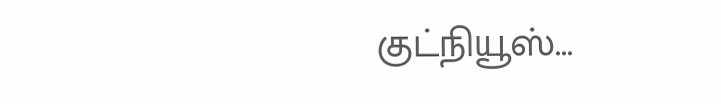குட்நியூஸ்...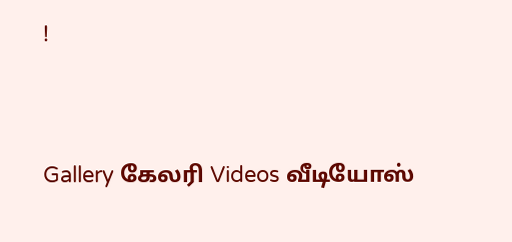!




Gallery கேலரி Videos வீடியோஸ்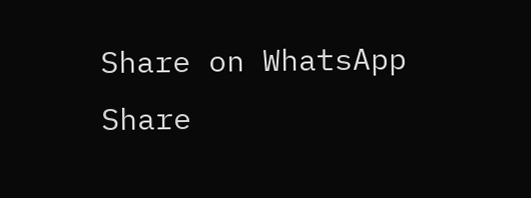Share on WhatsApp Share